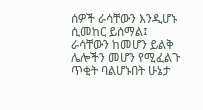ሰዎች ራሳቸውን እንዲሆኑ ሲመከር ይሰማል፤ ራሳቸውን ከመሆን ይልቅ ሌሎችን መሆን የሚፈልጉ ጥቂት ባልሆኑበት ሁኔታ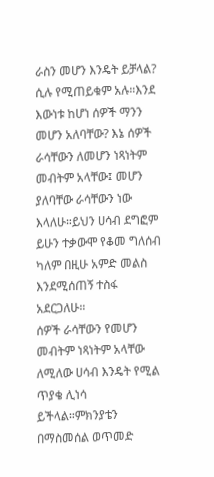ራስን መሆን እንዴት ይቻላል? ሲሉ የሚጠይቁም አሉ።እንደ እውነቱ ከሆነ ሰዎች ማንን መሆን አለባቸው? እኔ ሰዎች ራሳቸውን ለመሆን ነጻነትም መብትም አላቸው፤ መሆን ያለባቸው ራሳቸውን ነው እላለሁ።ይህን ሀሳብ ደግፎም ይሁን ተቃውሞ የቆመ ግለሰብ ካለም በዚሁ አምድ መልስ እንደሚሰጠኝ ተስፋ አደርጋለሁ።
ሰዎች ራሳቸውን የመሆን መብትም ነጻነትም አላቸው ለሚለው ሀሳብ እንዴት የሚል ጥያቄ ሊነሳ ይችላል።ምክንያቴን በማስመሰል ወጥመድ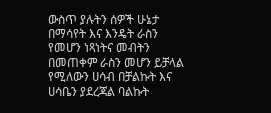ውስጥ ያሉትን ሰዎች ሁኔታ በማሳየት እና እንዴት ራስን የመሆን ነጻነትና መብትን በመጠቀም ራስን መሆን ይቻላል የሚለውን ሀሳብ በቻልኩት እና ሀሳቤን ያደረጃል ባልኩት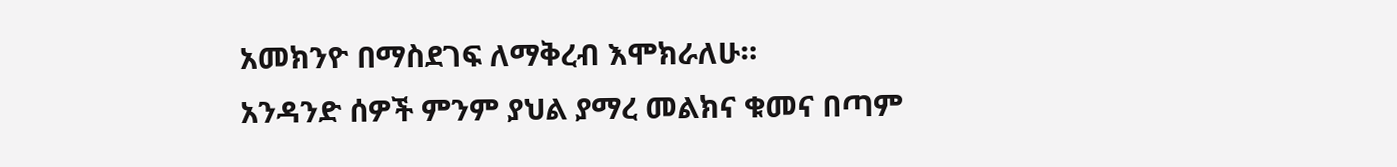አመክንዮ በማስደገፍ ለማቅረብ እሞክራለሁ።
አንዳንድ ሰዎች ምንም ያህል ያማረ መልክና ቁመና በጣም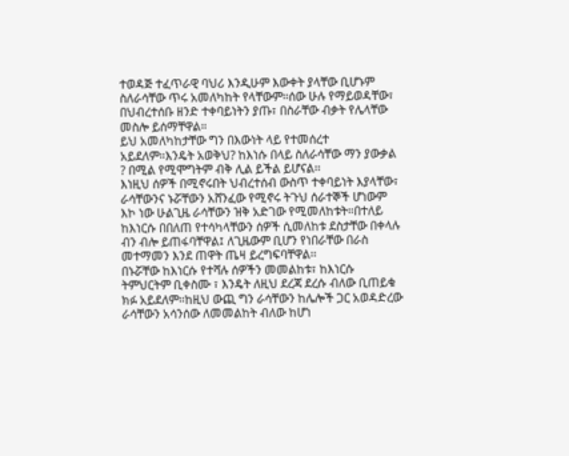ተወዳጅ ተፈጥራዊ ባህሪ እንዲሁም እውቀት ያላቸው ቢሆኑም ስለራሳቸው ጥሩ አመለካከት የላቸውም።ሰው ሁሉ የማይወዳቸው፣ በህብረተሰቡ ዘንድ ተቀባይነትን ያጡ፣ በስራቸው ብቃት የሌላቸው መስሎ ይሰማቸዋል።
ይህ አመለካከታቸው ግን በእውነት ላይ የተመሰረተ አይደለም።እንዴት አወቅህ? ከእነሱ በላይ ስለራሳቸው ማን ያውቃል ? በሚል የሚሞግትም ብቅ ሊል ይችል ይሆናል፡፡
እነዚህ ሰዎች በሚኖሩበት ህብረተሰብ ውስጥ ተቀባይነት እያላቸው፣ ራሳቸውንና ኑሯቸውን አሸንፈው የሚኖሩ ትጉህ ሰራተኞች ሆነውም እኮ ነው ሁልጊዜ ራሳቸውን ዝቅ አድገው የሚመለከቱት።በተለይ ከእነርሱ በበለጠ የተሳካላቸውን ሰዎች ሲመለከቱ ደስታቸው በቀላሉ ብን ብሎ ይጠፋባቸዋል፤ ለጊዜውም ቢሆን የነበራቸው በራስ መተማመን እንደ ጠዋት ጤዛ ይረግፍባቸዋል፡፡
በኑሯቸው ከእነርሱ የተሻሉ ሰዎችን መመልከቱ፣ ከእነርሱ ትምህርትም ቢቀስሙ ፣ እንዴት ለዚህ ደረጃ ደረሱ ብለው ቢጠይቁ ክፉ አይደለም።ከዚህ ውጪ ግን ራሳቸውን ከሌሎች ጋር አወዳድረው ራሳቸውን አሳንሰው ለመመልከት ብለው ከሆነ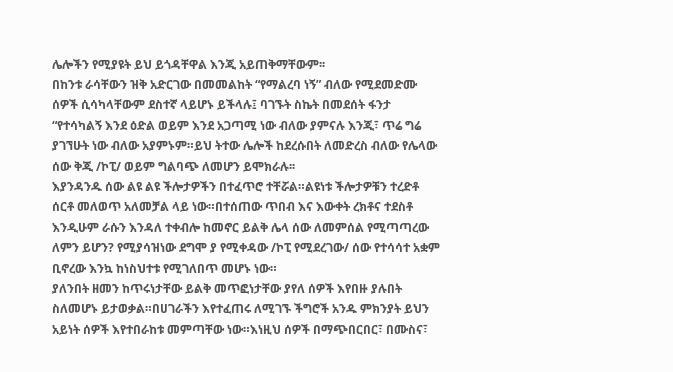ሌሎችን የሚያዩት ይህ ይጎዳቸዋል እንጂ አይጠቅማቸውም፡፡
በከንቱ ራሳቸውን ዝቅ አድርገው በመመልከት “የማልረባ ነኝ” ብለው የሚደመድሙ ሰዎች ሲሳካላቸውም ደስተኛ ላይሆኑ ይችላሉ፤ ባገኙት ስኬት በመደሰት ፋንታ “የተሳካልኝ እንደ ዕድል ወይም እንደ አጋጣሚ ነው ብለው ያምናሉ እንጂ፣ ጥሬ ግሬ ያገኘሁት ነው ብለው አያምኑም።ይህ ትተው ሌሎች ከደረሱበት ለመድረስ ብለው የሌላው ሰው ቅጂ /ኮፒ/ ወይም ግልባጭ ለመሆን ይሞክራሉ፡፡
እያንዳንዱ ሰው ልዩ ልዩ ችሎታዎችን በተፈጥሮ ተቸሯል።ልዩነቱ ችሎታዎቹን ተረድቶ ሰርቶ መለወጥ አለመቻል ላይ ነው።በተሰጠው ጥበብ እና እውቀት ረክቶና ተደስቶ እንዲሁም ራሱን እንዳለ ተቀብሎ ከመኖር ይልቅ ሌላ ሰው ለመምሰል የሚጣጣረው ለምን ይሆን? የሚያሳዝነው ደግሞ ያ የሚቀዳው /ኮፒ የሚደረገው/ ሰው የተሳሳተ አቋም ቢኖረው እንኳ ከነስህተቱ የሚገለበጥ መሆኑ ነው።
ያለንበት ዘመን ከጥሩነታቸው ይልቅ መጥፎነታቸው ያየለ ሰዎች እየበዙ ያሉበት ስለመሆኑ ይታወቃል።በሀገራችን እየተፈጠሩ ለሚገኙ ችግሮች አንዱ ምክንያት ይህን አይነት ሰዎች እየተበራከቱ መምጣቸው ነው።እነዚህ ሰዎች በማጭበርበር፣ በሙስና፣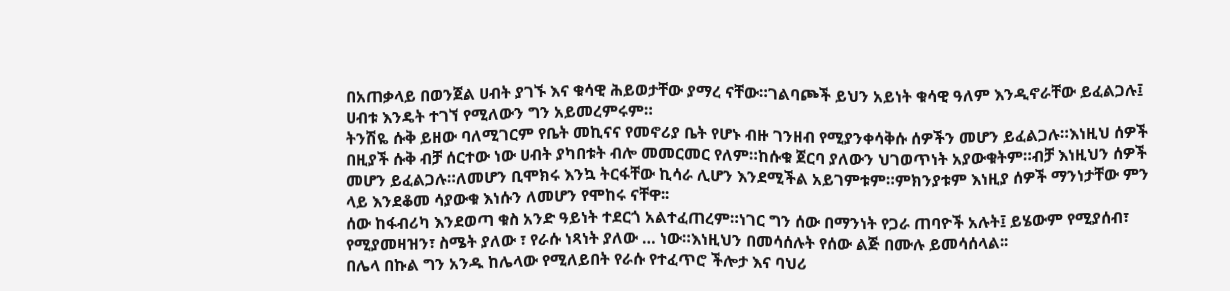በአጠቃላይ በወንጀል ሀብት ያገኙ እና ቁሳዊ ሕይወታቸው ያማረ ናቸው።ገልባጮች ይህን አይነት ቁሳዊ ዓለም እንዲኖራቸው ይፈልጋሉ፤ ሀብቱ እንዴት ተገኘ የሚለውን ግን አይመረምሩም።
ትንሽዬ ሱቅ ይዘው ባለሚገርም የቤት መኪናና የመኖሪያ ቤት የሆኑ ብዙ ገንዘብ የሚያንቀሳቅሱ ሰዎችን መሆን ይፈልጋሉ።እነዚህ ሰዎች በዚያች ሱቅ ብቻ ሰርተው ነው ሀብት ያካበቱት ብሎ መመርመር የለም።ከሱቁ ጀርባ ያለውን ህገወጥነት አያውቁትም።ብቻ እነዚህን ሰዎች መሆን ይፈልጋሉ።ለመሆን ቢሞክሩ እንኳ ትርፋቸው ኪሳራ ሊሆን እንደሚችል አይገምቱም።ምክንያቱም እነዚያ ሰዎች ማንነታቸው ምን ላይ እንደቆመ ሳያውቁ እነሱን ለመሆን የሞከሩ ናቸዋ፡፡
ሰው ከፋብሪካ እንደወጣ ቁስ አንድ ዓይነት ተደርጎ አልተፈጠረም።ነገር ግን ሰው በማንነት የጋራ ጠባዮች አሉት፤ ይሄውም የሚያሰብ፣ የሚያመዛዝን፣ ስሜት ያለው ፣ የራሱ ነጻነት ያለው … ነው።እነዚህን በመሳሰሉት የሰው ልጅ በሙሉ ይመሳሰላል፡፡
በሌላ በኩል ግን አንዱ ከሌላው የሚለይበት የራሱ የተፈጥሮ ችሎታ እና ባህሪ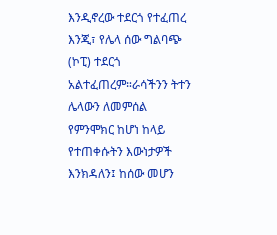እንዲኖረው ተደርጎ የተፈጠረ እንጂ፣ የሌላ ሰው ግልባጭ (ኮፒ) ተደርጎ አልተፈጠረም።ራሳችንን ትተን ሌላውን ለመምሰል የምንሞክር ከሆነ ከላይ የተጠቀሱትን እውነታዎች እንክዳለን፤ ከሰው መሆን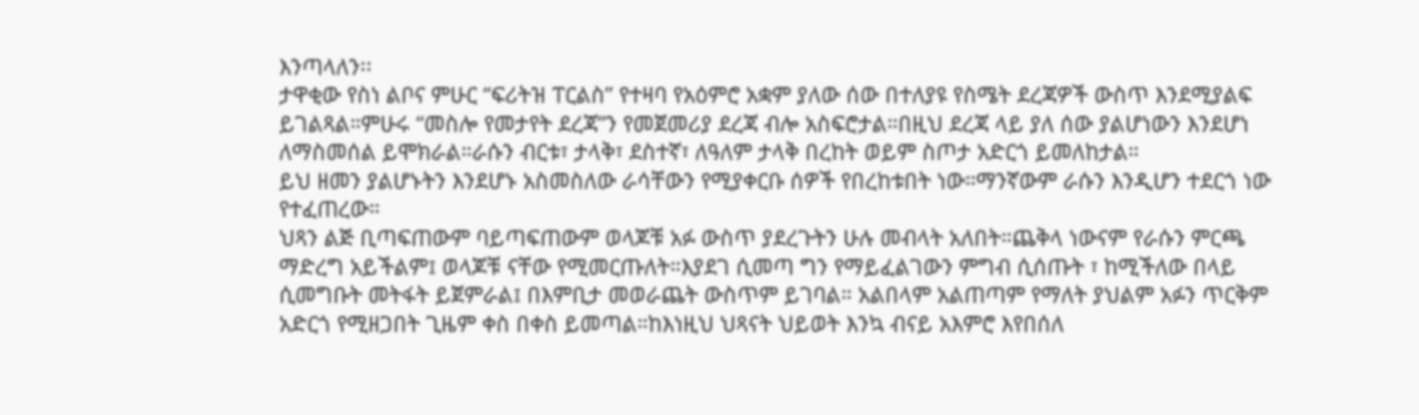እንጣላለን፡፡
ታዋቂው የስነ ልቦና ምሁር “ፍሪትዝ ፐርልስ” የተዛባ የአዕምሮ አቋም ያለው ሰው በተለያዩ የስሜት ደረጃዎች ውስጥ እንደሚያልፍ ይገልጻል።ምሁሩ “መስሎ የመታየት ደረጃ”ን የመጀመሪያ ደረጃ ብሎ አስፍሮታል።በዚህ ደረጃ ላይ ያለ ሰው ያልሆነውን እንደሆነ ለማስመሰል ይሞክራል።ራሱን ብርቱ፣ ታላቅ፣ ደስተኛ፣ ለዓለም ታላቅ በረከት ወይም ስጦታ አድርጎ ይመለከታል።
ይህ ዘመን ያልሆኑትን እንደሆኑ አስመስለው ራሳቸውን የሚያቀርቡ ሰዎች የበረከቱበት ነው።ማንኛውም ራሱን እንዲሆን ተደርጎ ነው የተፈጠረው።
ህጻን ልጅ ቢጣፍጠውም ባይጣፍጠውም ወላጆቹ አፉ ውስጥ ያደረጉትን ሁሉ መብላት አለበት።ጨቅላ ነውናም የራሱን ምርጫ ማድረግ አይችልም፤ ወላጆቹ ናቸው የሚመርጡለት።እያደገ ሲመጣ ግን የማይፈልገውን ምግብ ሲሰጡት ፣ ከሚችለው በላይ ሲመግቡት መትፋት ይጀምራል፤ በእምቢታ መወራጨት ውስጥም ይገባል። አልበላም አልጠጣም የማለት ያህልም አፉን ጥርቅም አድርጎ የሚዘጋበት ጊዜም ቀስ በቀስ ይመጣል።ከእነዚህ ህጻናት ህይወት እንኳ ብናይ አእምሮ እየበሰለ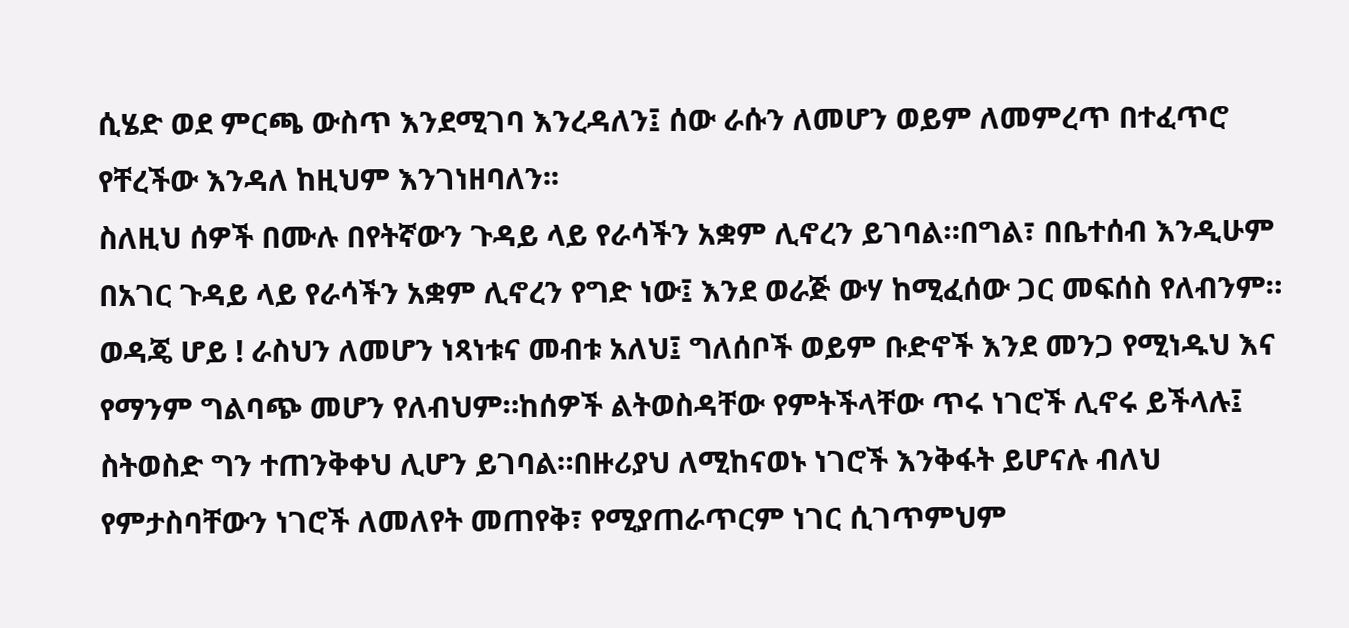ሲሄድ ወደ ምርጫ ውስጥ እንደሚገባ እንረዳለን፤ ሰው ራሱን ለመሆን ወይም ለመምረጥ በተፈጥሮ የቸረችው እንዳለ ከዚህም እንገነዘባለን፡፡
ስለዚህ ሰዎች በሙሉ በየትኛውን ጉዳይ ላይ የራሳችን አቋም ሊኖረን ይገባል።በግል፣ በቤተሰብ እንዲሁም በአገር ጉዳይ ላይ የራሳችን አቋም ሊኖረን የግድ ነው፤ እንደ ወራጅ ውሃ ከሚፈሰው ጋር መፍሰስ የለብንም።
ወዳጄ ሆይ ! ራስህን ለመሆን ነጻነቱና መብቱ አለህ፤ ግለሰቦች ወይም ቡድኖች እንደ መንጋ የሚነዱህ እና የማንም ግልባጭ መሆን የለብህም።ከሰዎች ልትወስዳቸው የምትችላቸው ጥሩ ነገሮች ሊኖሩ ይችላሉ፤ ስትወስድ ግን ተጠንቅቀህ ሊሆን ይገባል።በዙሪያህ ለሚከናወኑ ነገሮች እንቅፋት ይሆናሉ ብለህ የምታስባቸውን ነገሮች ለመለየት መጠየቅ፣ የሚያጠራጥርም ነገር ሲገጥምህም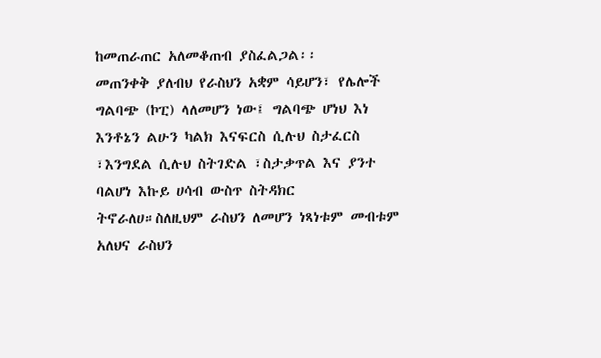ከመጠራጠር አለመቆጠብ ያስፈልጋል፡፡
መጠንቀቅ ያለብህ የራስህን አቋም ሳይሆን፣ የሌሎች ግልባጭ (ኮፒ) ላለመሆን ነው፤ ግልባጭ ሆነህ እነ እንቶኔን ልሁን ካልክ እናፍርስ ሲሉህ ስታፈርስ ፣እንግደል ሲሉህ ስትገድል ፣ስታቃጥል እና ያንተ ባልሆነ እኩይ ሀሳብ ውስጥ ስትዳክር ትኖራለሀ።ስለዚህም ራስህን ለመሆን ነጻነቱም መብቱም አለህና ራስህን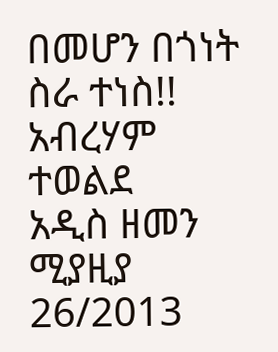በመሆን በጎነት ስራ ተነስ!!
አብረሃም ተወልደ
አዲስ ዘመን ሚያዚያ 26/2013